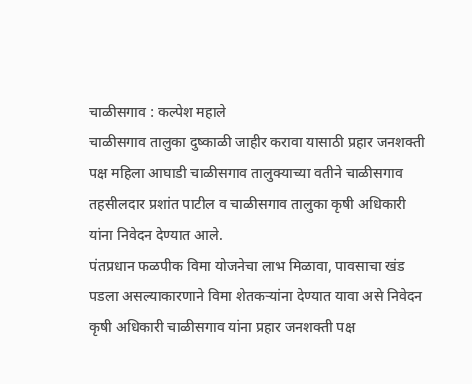चाळीसगाव : कल्पेश महाले
चाळीसगाव तालुका दुष्काळी जाहीर करावा यासाठी प्रहार जनशक्ती पक्ष महिला आघाडी चाळीसगाव तालुक्याच्या वतीने चाळीसगाव तहसीलदार प्रशांत पाटील व चाळीसगाव तालुका कृषी अधिकारी यांना निवेदन देण्यात आले.
पंतप्रधान फळपीक विमा योजनेचा लाभ मिळावा, पावसाचा खंड पडला असल्याकारणाने विमा शेतकऱ्यांना देण्यात यावा असे निवेदन कृषी अधिकारी चाळीसगाव यांना प्रहार जनशक्ती पक्ष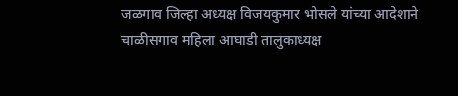जळगाव जिल्हा अध्यक्ष विजयकुमार भोसले यांच्या आदेशाने चाळीसगाव महिला आघाडी तालुकाध्यक्ष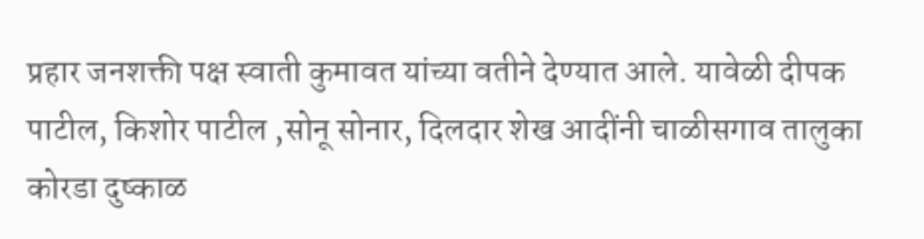प्रहार जनशक्ती पक्ष स्वाती कुमावत यांच्या वतीने देण्यात आले. यावेळी दीपक पाटील, किशोर पाटील ,सोनू सोनार, दिलदार शेख आदींनी चाळीसगाव तालुका कोरडा दुष्काळ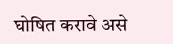घोषित करावे असे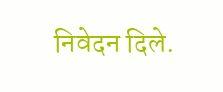निवेदन दिले.